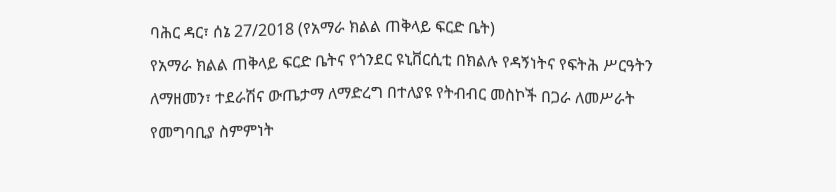ባሕር ዳር፣ ሰኔ 27/2018 (የአማራ ክልል ጠቅላይ ፍርድ ቤት)
የአማራ ክልል ጠቅላይ ፍርድ ቤትና የጎንደር ዩኒቨርሲቲ በክልሉ የዳኝነትና የፍትሕ ሥርዓትን ለማዘመን፣ ተደራሽና ውጤታማ ለማድረግ በተለያዩ የትብብር መስኮች በጋራ ለመሥራት የመግባቢያ ስምምነት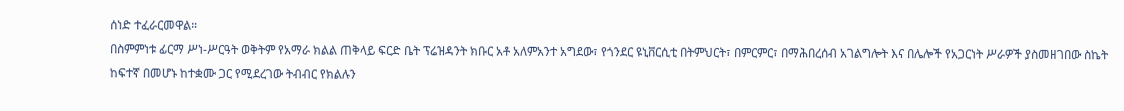ሰነድ ተፈራርመዋል።
በስምምነቱ ፊርማ ሥነ-ሥርዓት ወቅትም የአማራ ክልል ጠቅላይ ፍርድ ቤት ፕሬዝዳንት ክቡር አቶ አለምአንተ አግደው፣ የጎንደር ዩኒቨርሲቲ በትምህርት፣ በምርምር፣ በማሕበረሰብ አገልግሎት እና በሌሎች የአጋርነት ሥራዎች ያስመዘገበው ስኬት ከፍተኛ በመሆኑ ከተቋሙ ጋር የሚደረገው ትብብር የክልሉን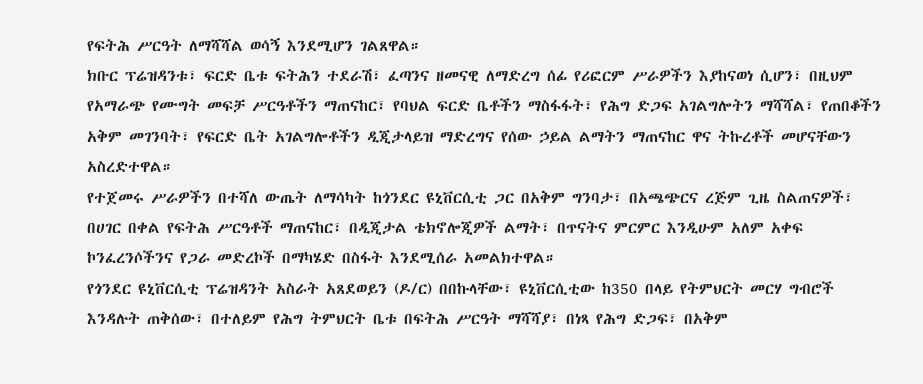የፍትሕ ሥርዓት ለማሻሻል ወሳኝ እንደሚሆን ገልጸዋል።
ክቡር ፕሬዝዳንቱ፣ ፍርድ ቤቱ ፍትሕን ተደራሽ፣ ፈጣንና ዘመናዊ ለማድረግ ሰፊ የሪፎርም ሥራዎችን እያከናወነ ሲሆን፣ በዚህም የአማራጭ የሙግት መፍቻ ሥርዓቶችን ማጠናከር፣ የባህል ፍርድ ቤቶችን ማስፋፋት፣ የሕግ ድጋፍ አገልግሎትን ማሻሻል፣ የጠበቆችን አቅም መገንባት፣ የፍርድ ቤት አገልግሎቶችን ዲጂታላይዝ ማድረግና የሰው ኃይል ልማትን ማጠናከር ዋና ትኩረቶች መሆናቸውን አስረድተዋል።
የተጀመሩ ሥራዎችን በተሻለ ውጤት ለማሳካት ከጎንደር ዩኒቨርሲቲ ጋር በአቅም ግንባታ፣ በአጫጭርና ረጅም ጊዜ ስልጠናዎች፣ በሀገር በቀል የፍትሕ ሥርዓቶች ማጠናከር፣ በዲጂታል ቴክኖሎጂዎች ልማት፣ በጥናትና ምርምር እንዲሁም አለም አቀፍ ኮንፈረንሶችንና የጋራ መድረኮች በማካሄድ በስፋት እንደሚሰራ አመልክተዋል።
የጎንደር ዩኒቨርሲቲ ፕሬዝዳንት አስራት አጸደወይን (ዶ/ር) በበኩላቸው፣ ዩኒቨርሲቲው ከ350 በላይ የትምህርት መርሃ ግብሮች እንዳሉት ጠቅሰው፣ በተለይም የሕግ ትምህርት ቤቱ በፍትሕ ሥርዓት ማሻሻያ፣ በነጻ የሕግ ድጋፍ፣ በአቅም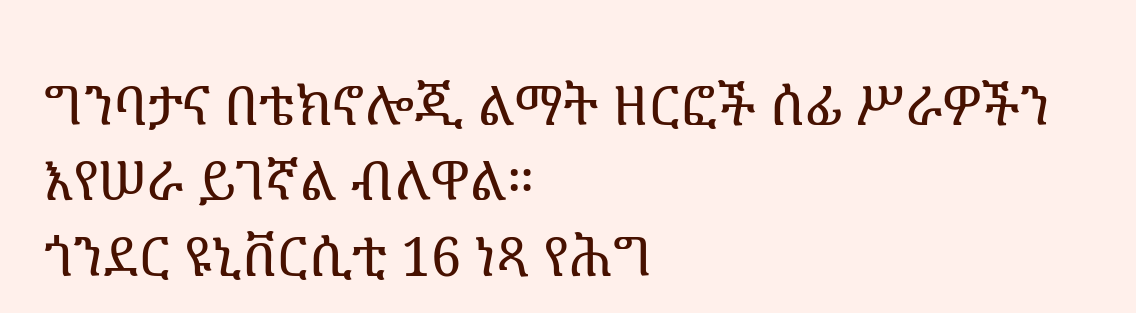ግንባታና በቴክኖሎጂ ልማት ዘርፎች ሰፊ ሥራዎችን እየሠራ ይገኛል ብለዋል።
ጎንደር ዩኒቨርሲቲ 16 ነጻ የሕግ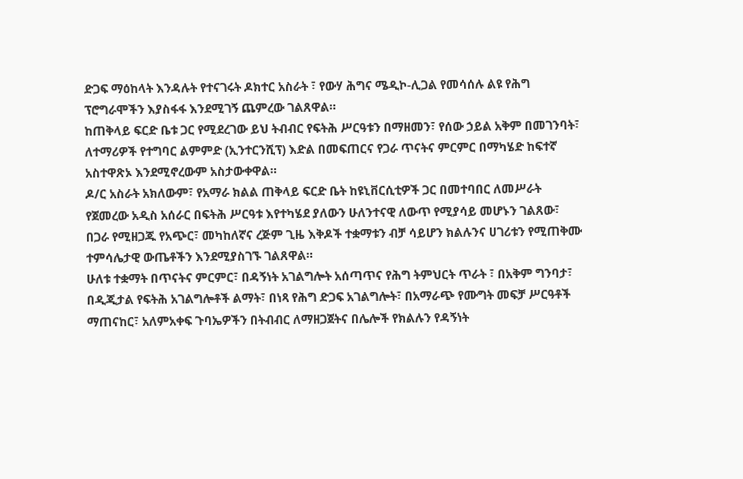ድጋፍ ማዕከላት እንዳሉት የተናገሩት ዶክተር አስራት ፣ የውሃ ሕግና ሜዲኮ-ሊጋል የመሳሰሉ ልዩ የሕግ ፕሮግራሞችን እያስፋፋ እንደሚገኝ ጨምረው ገልጸዋል።
ከጠቅላይ ፍርድ ቤቱ ጋር የሚደረገው ይህ ትብብር የፍትሕ ሥርዓቱን በማዘመን፣ የሰው ኃይል አቅም በመገንባት፣ ለተማሪዎች የተግባር ልምምድ (ኢንተርንሺፕ) እድል በመፍጠርና የጋራ ጥናትና ምርምር በማካሄድ ከፍተኛ አስተዋጽኦ እንደሚኖረውም አስታውቀዋል።
ዶ/ር አስራት አክለውም፣ የአማራ ክልል ጠቅላይ ፍርድ ቤት ከዩኒቨርሲቲዎች ጋር በመተባበር ለመሥራት የጀመረው አዲስ አሰራር በፍትሕ ሥርዓቱ እየተካሄደ ያለውን ሁለንተናዊ ለውጥ የሚያሳይ መሆኑን ገልጸው፣ በጋራ የሚዘጋጁ የአጭር፣ መካከለኛና ረጅም ጊዜ እቅዶች ተቋማቱን ብቻ ሳይሆን ክልሉንና ሀገሪቱን የሚጠቅሙ ተምሳሌታዊ ውጤቶችን እንደሚያስገኙ ገልጸዋል።
ሁለቱ ተቋማት በጥናትና ምርምር፣ በዳኝነት አገልግሎት አሰጣጥና የሕግ ትምህርት ጥራት ፣ በአቅም ግንባታ፣ በዲጂታል የፍትሕ አገልግሎቶች ልማት፣ በነጻ የሕግ ድጋፍ አገልግሎት፣ በአማራጭ የሙግት መፍቻ ሥርዓቶች ማጠናከር፣ አለምአቀፍ ጉባኤዎችን በትብብር ለማዘጋጀትና በሌሎች የክልሉን የዳኝነት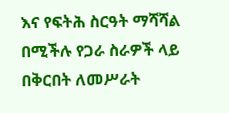እና የፍትሕ ስርዓት ማሻሻል በሚችሉ የጋራ ስራዎች ላይ በቅርበት ለመሥራት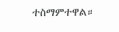ተስማምተዋል።